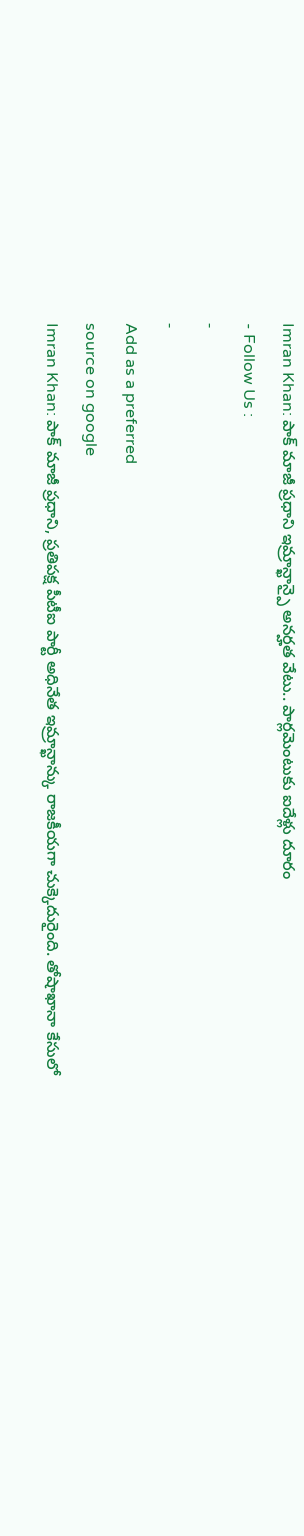Imran Khan: పాక్ మాజీ ప్రధాని ఇమ్రాన్ఖాన్పై అనర్హత వేటు.. పార్లమెంటుకు ఐదేళ్లు దూరం
- Follow Us :
-
-
Add as a preferred
source on google
Imran Khan: పాక్ మాజీ ప్రధాని, ప్రతిపక్ష పీటీఐ పార్టీ అధినేత ఇమ్రాన్ఖాన్కు రాజకీయగా చుక్కెదురైంది. తోషాఖానా కేసులో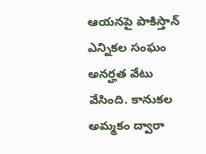ఆయనపై పాకిస్తాన్ ఎన్నికల సంఘం అనర్హత వేటు వేసింది. కానుకల అమ్మకం ద్వారా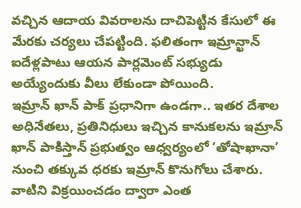వచ్చిన ఆదాయ వివరాలను దాచిపెట్టిన కేసులో ఈ మేరకు చర్యలు చేపట్టింది. ఫలితంగా ఇమ్రాన్ఖాన్ ఐదేళ్లపాటు ఆయన పార్లమెంట్ సభ్యుడు అయ్యేందుకు వీలు లేకుండా పోయింది.
ఇమ్రాన్ ఖాన్ పాక్ ప్రధానిగా ఉండగా.. ఇతర దేశాల అధినేతలు, ప్రతినిధులు ఇచ్చిన కానుకలను ఇమ్రాన్ ఖాన్ పాకిస్తాన్ ప్రభుత్వం ఆధ్వర్యంలో ‘తోషాఖానా’ నుంచి తక్కువ ధరకు ఇమ్రాన్ కొనుగోలు చేశారు. వాటిని విక్రయించడం ద్వారా ఎంత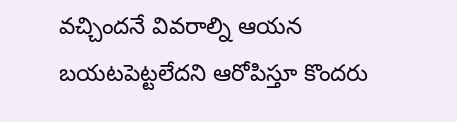వచ్చిందనే వివరాల్ని ఆయన బయటపెట్టలేదని ఆరోపిస్తూ కొందరు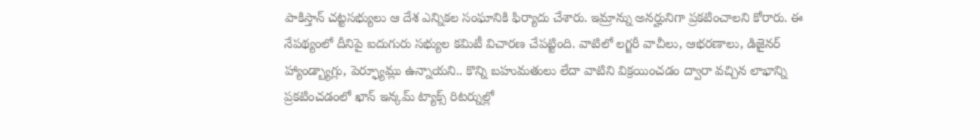పాకిస్తాన్ చట్టసభ్యులు ఆ దేశ ఎన్నికల సంఘానికి ఫిర్యాదు చేశారు. ఇమ్రాన్ను అనర్హునిగా ప్రకటించాలని కోరారు. ఈ నేపథ్యంలో దీనిపై ఐదుగురు సభ్యుల కమిటీ విచారణ చేపట్టింది. వాటిలో లగ్జరీ వాచీలు, ఆభరణాలు, డిజైనర్ హ్యాండ్బ్యాగ్లు, పెర్ఫ్యూమ్లు ఉన్నాయని.. కొన్ని బహుమతులు లేదా వాటిని విక్రయించడం ద్వారా వచ్చిన లాభాన్ని ప్రకటించడంలో ఖాన్ ఇన్కమ్ ట్యాక్స్ రిటర్నుల్లో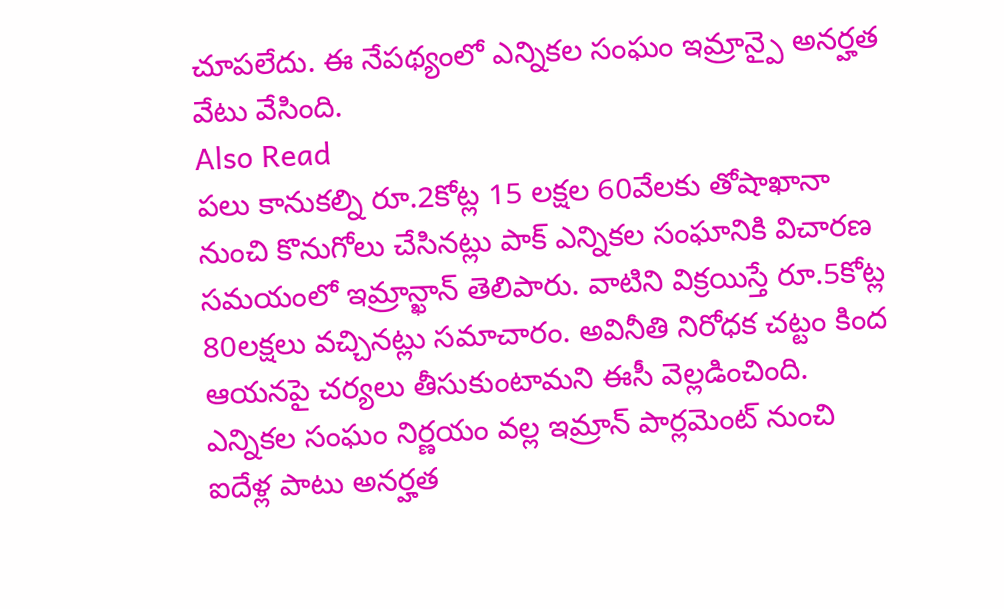చూపలేదు. ఈ నేపథ్యంలో ఎన్నికల సంఘం ఇమ్రాన్పై అనర్హత వేటు వేసింది.
Also Read
పలు కానుకల్ని రూ.2కోట్ల 15 లక్షల 60వేలకు తోషాఖానా నుంచి కొనుగోలు చేసినట్లు పాక్ ఎన్నికల సంఘానికి విచారణ సమయంలో ఇమ్రాన్ఖాన్ తెలిపారు. వాటిని విక్రయిస్తే రూ.5కోట్ల 80లక్షలు వచ్చినట్లు సమాచారం. అవినీతి నిరోధక చట్టం కింద ఆయనపై చర్యలు తీసుకుంటామని ఈసీ వెల్లడించింది. ఎన్నికల సంఘం నిర్ణయం వల్ల ఇమ్రాన్ పార్లమెంట్ నుంచి ఐదేళ్ల పాటు అనర్హత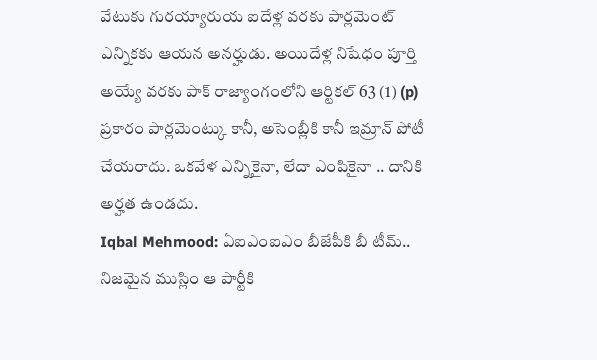వేటుకు గురయ్యారుయ ఐదేళ్ల వరకు పార్లమెంట్ ఎన్నికకు ఆయన అనర్హుడు. అయిదేళ్ల నిషేధం పూర్తి అయ్యే వరకు పాక్ రాజ్యాంగంలోని ఆర్టికల్ 63 (1) (p) ప్రకారం పార్లమెంట్కు కానీ, అసెంబ్లీకి కానీ ఇమ్రాన్ పోటీ చేయరాదు. ఒకవేళ ఎన్నికైనా, లేదా ఎంపికైనా .. దానికి అర్హత ఉండదు.
Iqbal Mehmood: ఏఐఎంఐఎం బీజేపీకి బీ టీమ్.. నిజమైన ముస్లిం ఆ పార్టీకి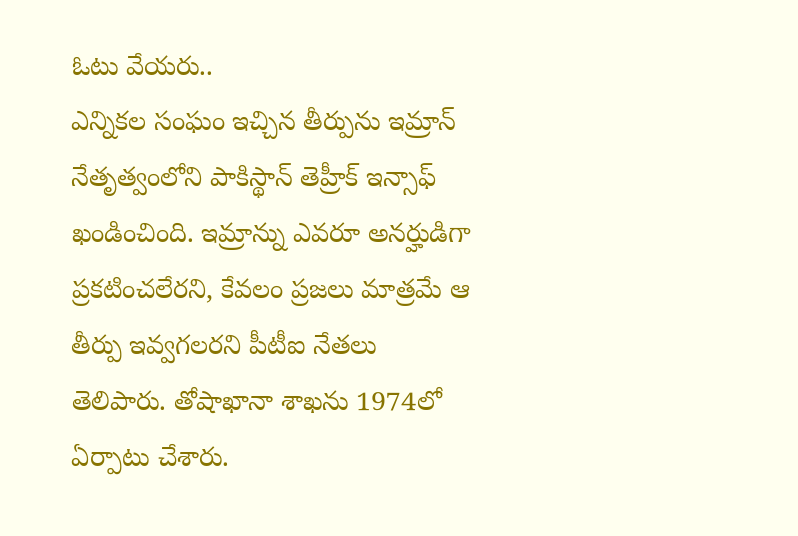ఓటు వేయరు..
ఎన్నికల సంఘం ఇచ్చిన తీర్పును ఇమ్రాన్ నేతృత్వంలోని పాకిస్థాన్ తెహ్రీక్ ఇన్సాఫ్ ఖండించింది. ఇమ్రాన్ను ఎవరూ అనర్హుడిగా ప్రకటించలేరని, కేవలం ప్రజలు మాత్రమే ఆ తీర్పు ఇవ్వగలరని పీటీఐ నేతలు తెలిపారు. తోషాఖానా శాఖను 1974లో ఏర్పాటు చేశారు.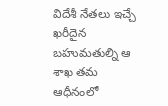విదేశీ నేతలు ఇచ్చే ఖరీదైన బహుమతుల్ని ఆ శాఖ తమ ఆధీనంలో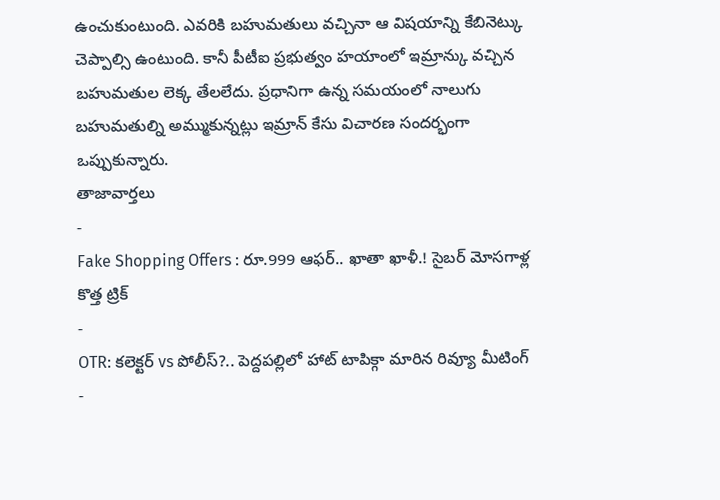ఉంచుకుంటుంది. ఎవరికి బహుమతులు వచ్చినా ఆ విషయాన్ని కేబినెట్కు చెప్పాల్సి ఉంటుంది. కానీ పీటీఐ ప్రభుత్వం హయాంలో ఇమ్రాన్కు వచ్చిన బహుమతుల లెక్క తేలలేదు. ప్రధానిగా ఉన్న సమయంలో నాలుగు బహుమతుల్ని అమ్ముకున్నట్లు ఇమ్రాన్ కేసు విచారణ సందర్భంగా ఒప్పుకున్నారు.
తాజావార్తలు
-
Fake Shopping Offers : రూ.999 ఆఫర్.. ఖాతా ఖాళీ.! సైబర్ మోసగాళ్ల కొత్త ట్రిక్
-
OTR: కలెక్టర్ vs పోలీస్?.. పెద్దపల్లిలో హాట్ టాపిక్గా మారిన రివ్యూ మీటింగ్
-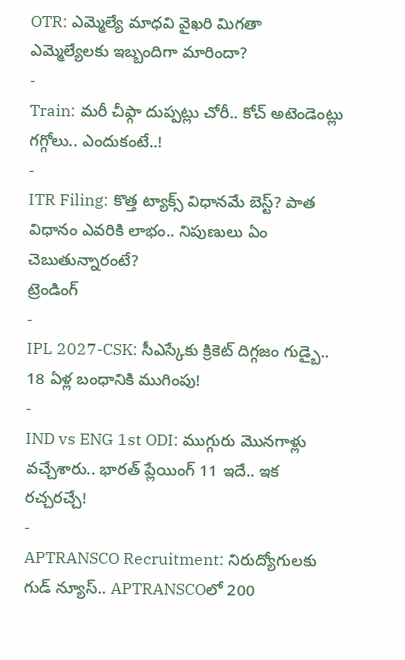OTR: ఎమ్మెల్యే మాధవి వైఖరి మిగతా ఎమ్మెల్యేలకు ఇబ్బందిగా మారిందా?
-
Train: మరీ చీఫ్గా దుప్పట్లు చోరీ.. కోచ్ అటెండెంట్లు గగ్గోలు.. ఎందుకంటే..!
-
ITR Filing: కొత్త ట్యాక్స్ విధానమే బెస్ట్? పాత విధానం ఎవరికి లాభం.. నిపుణులు ఏం చెబుతున్నారంటే?
ట్రెండింగ్
-
IPL 2027-CSK: సీఎస్కేకు క్రికెట్ దిగ్గజం గుడ్బై.. 18 ఏళ్ల బంధానికి ముగింపు!
-
IND vs ENG 1st ODI: ముగ్గురు మొనగాళ్లు వచ్చేశారు.. భారత్ ప్లేయింగ్ 11 ఇదే.. ఇక రచ్చరచ్చే!
-
APTRANSCO Recruitment: నిరుద్యోగులకు గుడ్ న్యూస్.. APTRANSCOలో 200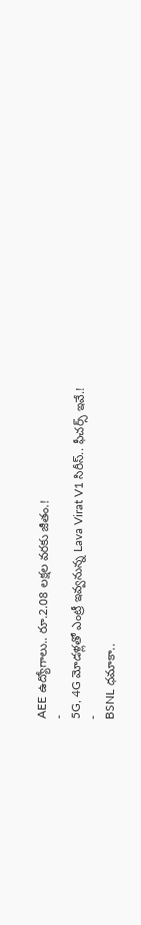AEE ఉద్యోగాలు.. రూ.2.08 లక్షల వరకు జీతం.!
-
5G, 4G మోడళ్లతో ఎంట్రీ ఇవ్వనున్న Lava Virat V1 సిరీస్.. ఫీచర్స్ ఇవే.!
-
BSNL ధమాకా..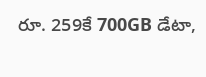రూ. 259కే 700GB డేటా,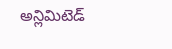అన్లిమిటెడ్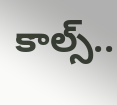కాల్స్..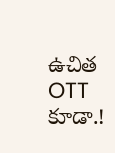ఉచిత OTT కూడా.!